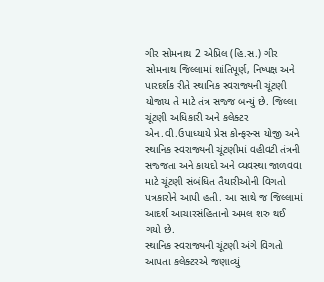ગીર સોમનાથ 2 એપ્રિલ (હિ.સ.) ગીર સોમનાથ જિલ્લામાં શાંતિપૂર્ણ, નિષ્પક્ષ અને પારદર્શક રીતે સ્થાનિક સ્વરાજ્યની ચૂંટણી યોજાય તે માટે તંત્ર સજ્જ બન્યું છે. જિલ્લા ચૂંટણી અધિકારી અને કલેક્ટર એન.વી.ઉપાધ્યાયે પ્રેસ કોન્ફરન્સ યોજી અને સ્થાનિક સ્વરાજ્યની ચૂંટણીમાં વહીવટી તંત્રની સજ્જતા અને કાયદો અને વ્યવસ્થા જાળવવા માટે ચૂંટણી સંબંધિત તૈયારીઓની વિગતો પત્રકારોને આપી હતી. આ સાથે જ જિલ્લામાં આદર્શ આચારસંહિતાનો અમલ શરુ થઈ ગયો છે.
સ્થાનિક સ્વરાજ્યની ચૂંટણી અંગે વિગતો આપતા કલેક્ટરએ જણાવ્યું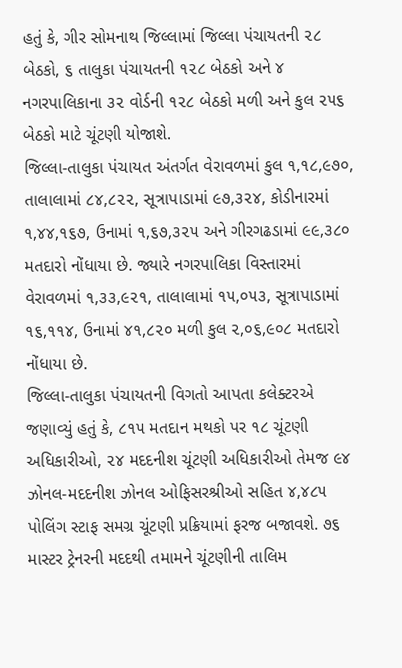હતું કે, ગીર સોમનાથ જિલ્લામાં જિલ્લા પંચાયતની ૨૮ બેઠકો, ૬ તાલુકા પંચાયતની ૧૨૮ બેઠકો અને ૪ નગરપાલિકાના ૩૨ વોર્ડની ૧૨૮ બેઠકો મળી અને કુલ ૨૫૬ બેઠકો માટે ચૂંટણી યોજાશે.
જિલ્લા-તાલુકા પંચાયત અંતર્ગત વેરાવળમાં કુલ ૧,૧૮,૯૭૦, તાલાલામાં ૮૪,૮૨૨, સૂત્રાપાડામાં ૯૭,૩૨૪, કોડીનારમાં ૧,૪૪,૧૬૭, ઉનામાં ૧,૬૭,૩૨૫ અને ગીરગઢડામાં ૯૯,૩૮૦ મતદારો નોંધાયા છે. જ્યારે નગરપાલિકા વિસ્તારમાં વેરાવળમાં ૧,૩૩,૯૨૧, તાલાલામાં ૧૫,૦૫૩, સૂત્રાપાડામાં ૧૬,૧૧૪, ઉનામાં ૪૧,૮૨૦ મળી કુલ ૨,૦૬,૯૦૮ મતદારો નોંધાયા છે.
જિલ્લા-તાલુકા પંચાયતની વિગતો આપતા કલેક્ટરએ જણાવ્યું હતું કે, ૮૧૫ મતદાન મથકો પર ૧૮ ચૂંટણી અધિકારીઓ, ૨૪ મદદનીશ ચૂંટણી અધિકારીઓ તેમજ ૯૪ ઝોનલ-મદદનીશ ઝોનલ ઓફિસરશ્રીઓ સહિત ૪,૪૮૫ પોલિંગ સ્ટાફ સમગ્ર ચૂંટણી પ્રક્રિયામાં ફરજ બજાવશે. ૭૬ માસ્ટર ટ્રેનરની મદદથી તમામને ચૂંટણીની તાલિમ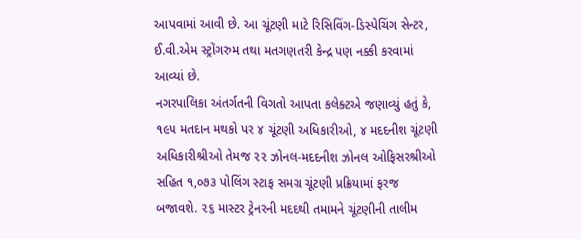આપવામાં આવી છે. આ ચૂંટણી માટે રિસિવિંગ-ડિસ્પેચિંગ સેન્ટર, ઈ.વી.એમ સ્ટ્રોંગરુમ તથા મતગણતરી કેન્દ્ર પણ નક્કી કરવામાં આવ્યાં છે.
નગરપાલિકા અંતર્ગતની વિગતો આપતા કલેક્ટએ જણાવ્યું હતું કે, ૧૯૫ મતદાન મથકો પર ૪ ચૂંટણી અધિકારીઓ, ૪ મદદનીશ ચૂંટણી અધિકારીશ્રીઓ તેમજ ૨૨ ઝોનલ-મદદનીશ ઝોનલ ઓફિસરશ્રીઓ સહિત ૧,૦૭૩ પોલિંગ સ્ટાફ સમગ્ર ચૂંટણી પ્રક્રિયામાં ફરજ બજાવશે. ૨૬ માસ્ટર ટ્રેનરની મદદથી તમામને ચૂંટણીની તાલીમ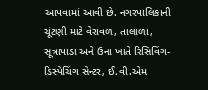આપવામાં આવી છે. નગરપાલિકાની ચૂંટણી માટે વેરાવળ, તાલાળા, સૂત્રાપાડા અને ઉના ખાતે રિસિવિંગ-ડિસ્પેચિંગ સેન્ટર, ઈ.વી.એમ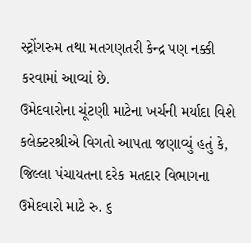સ્ટ્રોંગરુમ તથા મતગણતરી કેન્દ્ર પણ નક્કી કરવામાં આવ્યાં છે.
ઉમેદવારોના ચૂંટણી માટેના ખર્ચની મર્યાદા વિશે કલેક્ટરશ્રીએ વિગતો આપતા જણાવ્યું હતું કે, જિલ્લા પંચાયતના દરેક મતદાર વિભાગના ઉમેદવારો માટે રુ. ૬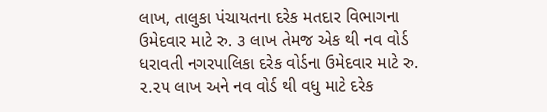લાખ, તાલુકા પંચાયતના દરેક મતદાર વિભાગના ઉમેદવાર માટે રુ. ૩ લાખ તેમજ એક થી નવ વોર્ડ ધરાવતી નગરપાલિકા દરેક વોર્ડના ઉમેદવાર માટે રુ. ૨.૨૫ લાખ અને નવ વોર્ડ થી વધુ માટે દરેક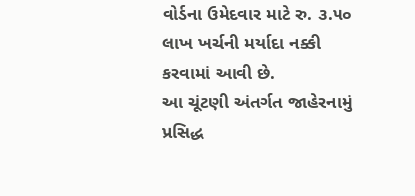વોર્ડના ઉમેદવાર માટે રુ. ૩.૫૦ લાખ ખર્ચની મર્યાદા નક્કી કરવામાં આવી છે.
આ ચૂંટણી અંતર્ગત જાહેરનામું પ્રસિદ્ધ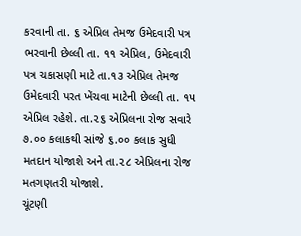કરવાની તા. ૬ એપ્રિલ તેમજ ઉમેદવારી પત્ર ભરવાની છેલ્લી તા. ૧૧ એપ્રિલ, ઉમેદવારી પત્ર ચકાસણી માટે તા.૧૩ એપ્રિલ તેમજ ઉમેદવારી પરત ખેંચવા માટેની છેલ્લી તા. ૧૫ એપ્રિલ રહેશે. તા.૨૬ એપ્રિલના રોજ સવારે ૭.૦૦ કલાકથી સાંજે ૬.૦૦ કલાક સુધી મતદાન યોજાશે અને તા.૨૮ એપ્રિલના રોજ મતગણતરી યોજાશે.
ચૂંટણી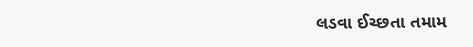લડવા ઈચ્છતા તમામ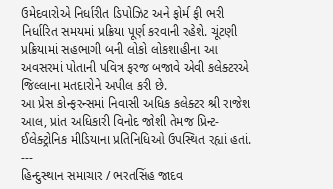ઉમેદવારોએ નિર્ધારીત ડિપોઝિટ અને ફોર્મ ફી ભરી નિર્ધારિત સમયમાં પ્રક્રિયા પૂર્ણ કરવાની રહેશે. ચૂંટણી પ્રક્રિયામાં સહભાગી બની લોકો લોકશાહીના આ અવસરમાં પોતાની પવિત્ર ફરજ બજાવે એવી કલેક્ટરએ જિલ્લાના મતદારોને અપીલ કરી છે.
આ પ્રેસ કોન્ફરન્સમાં નિવાસી અધિક કલેક્ટર શ્રી રાજેશ આલ, પ્રાંત અધિકારી વિનોદ જોશી તેમજ પ્રિન્ટ-ઈલેક્ટ્રોનિક મીડિયાના પ્રતિનિધિઓ ઉપસ્થિત રહ્યાં હતાં.
---
હિન્દુસ્થાન સમાચાર / ભરતસિંહ જાદવ